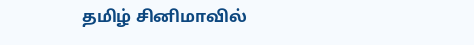தமிழ் சினிமாவில்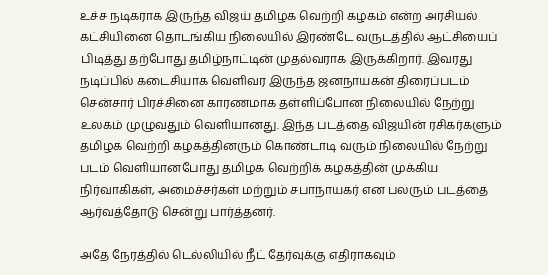உச்ச நடிகராக இருந்த விஜய் தமிழக வெற்றி கழகம் என்ற அரசியல் கட்சியினை தொடங்கிய நிலையில் இரண்டே வருடத்தில் ஆட்சியைப் பிடித்து தற்போது தமிழ்நாட்டின் முதல்வராக இருக்கிறார். இவரது நடிப்பில் கடைசியாக வெளிவர இருந்த ஜனநாயகன் திரைப்படம் சென்சார் பிரச்சினை காரணமாக தள்ளிப்போன நிலையில் நேற்று உலகம் முழுவதும் வெளியானது. இந்த படத்தை விஜயின் ரசிகர்களும் தமிழக வெற்றி கழகத்தினரும் கொண்டாடி வரும் நிலையில் நேற்று படம் வெளியானபோது தமிழக வெற்றிக் கழகத்தின் முக்கிய நிர்வாகிகள், அமைச்சர்கள் மற்றும் சபாநாயகர் என பலரும் படத்தை ஆர்வத்தோடு சென்று பார்த்தனர்.

அதே நேரத்தில் டெல்லியில் நீட் தேர்வுக்கு எதிராகவும்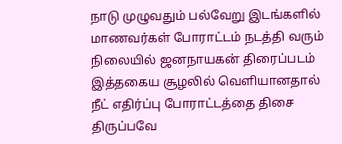நாடு முழுவதும் பல்வேறு இடங்களில் மாணவர்கள் போராட்டம் நடத்தி வரும் நிலையில் ஜனநாயகன் திரைப்படம் இத்தகைய சூழலில் வெளியானதால் நீட் எதிர்ப்பு போராட்டத்தை திசை திருப்பவே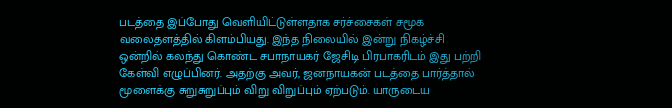படத்தை இப்போது வெளியிட்டுள்ளதாக சர்ச்சைகள் சமூக வலைதளத்தில் கிளம்பியது. இந்த நிலையில் இன்று நிகழ்ச்சி ஒன்றில் கலந்து கொண்ட சபாநாயகர் ஜேசிடி பிரபாகரிடம் இது பற்றி  கேள்வி எழுப்பினர். அதற்கு அவர், ஜனநாயகன் படத்தை பார்த்தால் மூளைக்கு சுறுசுறுப்பும் விறு விறுப்பும் ஏற்படும். யாருடைய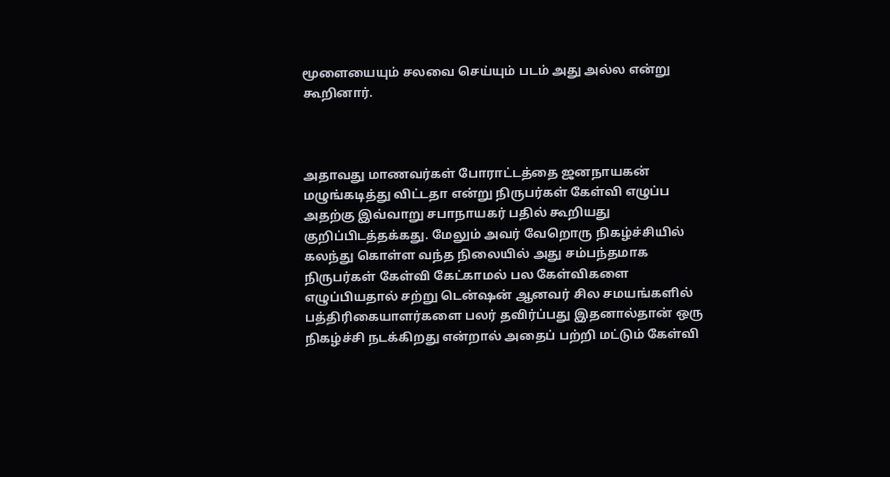மூளையையும் சலவை செய்யும் படம் அது அல்ல என்று கூறினார்.



அதாவது மாணவர்கள் போராட்டத்தை ஜனநாயகன் மழுங்கடித்து விட்டதா என்று நிருபர்கள் கேள்வி எழுப்ப அதற்கு இவ்வாறு சபாநாயகர் பதில் கூறியது குறிப்பிடத்தக்கது. மேலும் அவர் வேறொரு நிகழ்ச்சியில் கலந்து கொள்ள வந்த நிலையில் அது சம்பந்தமாக நிருபர்கள் கேள்வி கேட்காமல் பல கேள்விகளை எழுப்பியதால் சற்று டென்ஷன் ஆனவர் சில சமயங்களில் பத்திரிகையாளர்களை பலர் தவிர்ப்பது இதனால்தான் ஒரு நிகழ்ச்சி நடக்கிறது என்றால் அதைப் பற்றி மட்டும் கேள்வி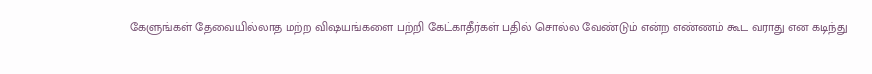கேளுங்கள் தேவையில்லாத மற்ற விஷயங்களை பற்றி கேட்காதீர்கள் பதில் சொல்ல வேண்டும் என்ற எண்ணம் கூட வராது என கடிந்து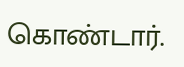கொண்டார்.